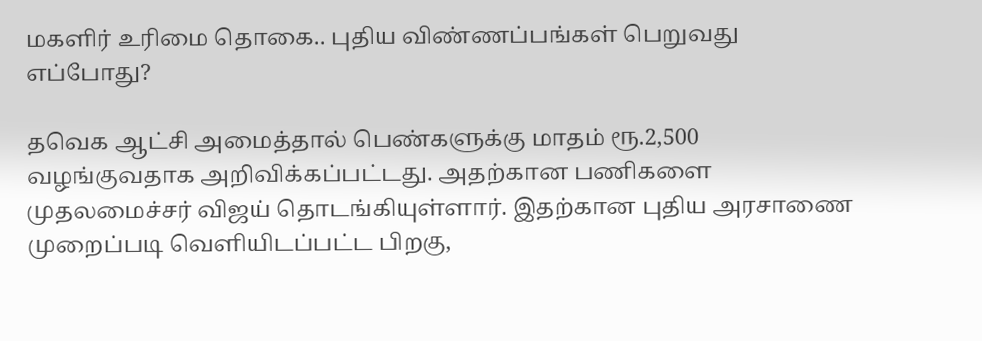மகளிர் உரிமை தொகை.. புதிய விண்ணப்பங்கள் பெறுவது எப்போது?

தவெக ஆட்சி அமைத்தால் பெண்களுக்கு மாதம் ரூ.2,500 வழங்குவதாக அறிவிக்கப்பட்டது. அதற்கான பணிகளை முதலமைச்சர் விஜய் தொடங்கியுள்ளார். இதற்கான புதிய அரசாணை முறைப்படி வெளியிடப்பட்ட பிறகு,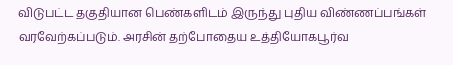விடுபட்ட தகுதியான பெண்களிடம் இருந்து புதிய விண்ணப்பங்கள் வரவேற்கப்படும். அரசின் தற்போதைய உத்தியோகபூர்வ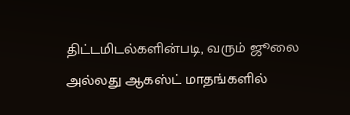திட்டமிடல்களின்படி, வரும் ஜூலை அல்லது ஆகஸ்ட் மாதங்களில்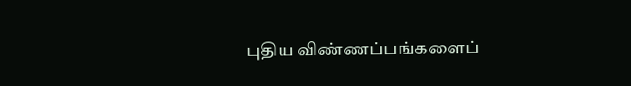புதிய விண்ணப்பங்களைப்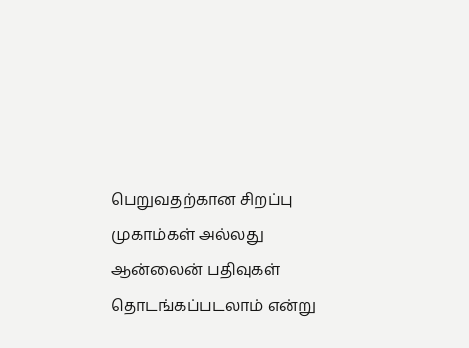பெறுவதற்கான சிறப்பு முகாம்கள் அல்லது ஆன்லைன் பதிவுகள் தொடங்கப்படலாம் என்று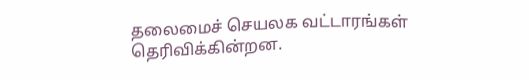தலைமைச் செயலக வட்டாரங்கள் தெரிவிக்கின்றன.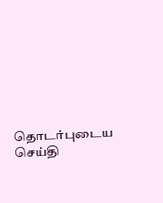தொடர்புடைய செய்தி